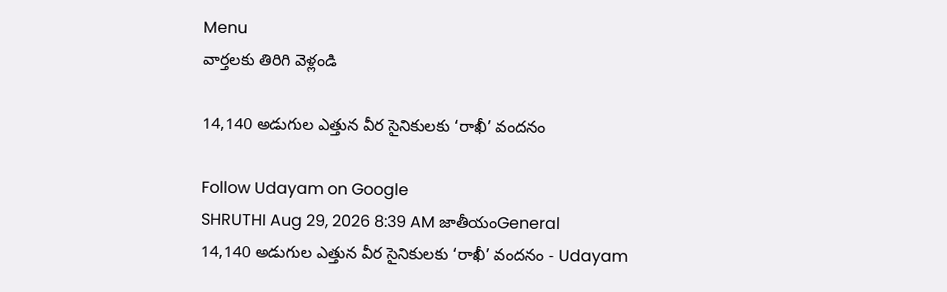Menu
వార్తలకు తిరిగి వెళ్లండి

14,140 అడుగుల ఎత్తున వీర సైనికులకు ‘రాఖీ’ వందనం

Follow Udayam on Google
SHRUTHI Aug 29, 2026 8:39 AM జాతీయంGeneral
14,140 అడుగుల ఎత్తున వీర సైనికులకు ‘రాఖీ’ వందనం - Udayam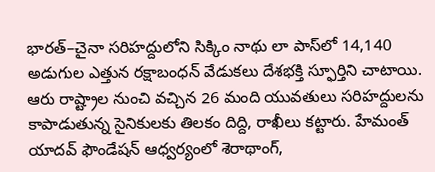భారత్‌–చైనా సరిహద్దులోని సిక్కిం నాథు లా పాస్‌లో 14,140 అడుగుల ఎత్తున రక్షాబంధన్‌ వేడుకలు దేశభక్తి స్ఫూర్తిని చాటాయి. ఆరు రాష్ట్రాల నుంచి వచ్చిన 26 మంది యువతులు సరిహద్దులను కాపాడుతున్న సైనికులకు తిలకం దిద్ది, రాఖీలు కట్టారు. హేమంత్‌ యాదవ్‌ ఫౌండేషన్‌ ఆధ్వర్యంలో శెరాథాంగ్‌,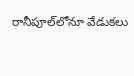రానీపూల్‌లోనూ వేడుకలు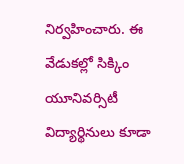నిర్వహించారు. ఈ వేడుకల్లో సిక్కిం యూనివర్సిటీ విద్యార్థినులు కూడా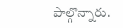పాల్గొన్నారు.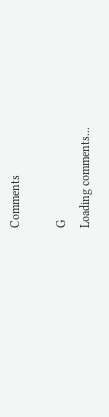Comments

G
Loading comments...